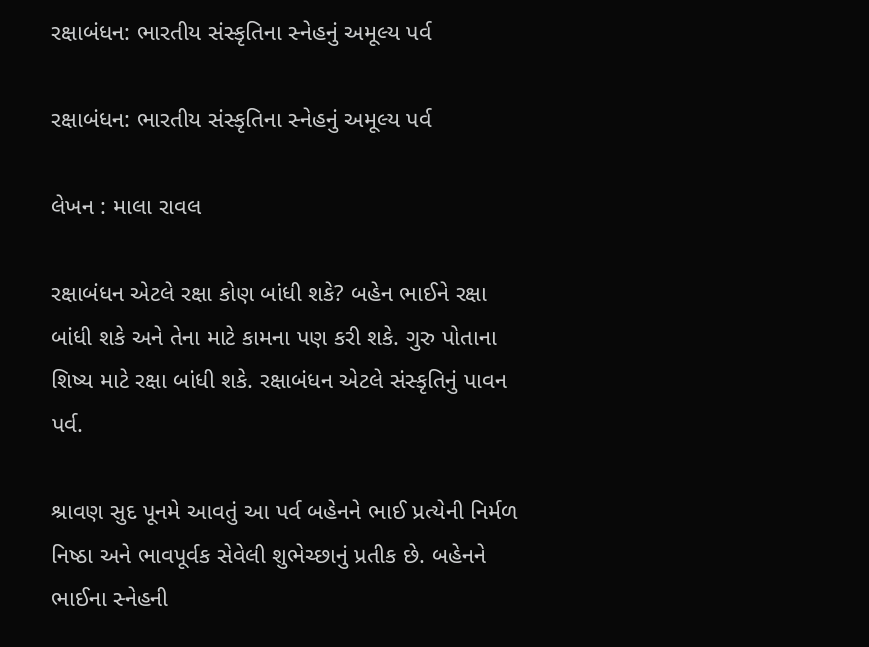રક્ષાબંધન: ભારતીય સંસ્કૃતિના સ્નેહનું અમૂલ્ય પર્વ

રક્ષાબંધન: ભારતીય સંસ્કૃતિના સ્નેહનું અમૂલ્ય પર્વ

લેખન : માલા રાવલ

રક્ષાબંધન એટલે રક્ષા કોણ બાંધી શકે? બહેન ભાઈને રક્ષા બાંધી શકે અને તેના માટે કામના પણ કરી શકે. ગુરુ પોતાના શિષ્ય માટે રક્ષા બાંધી શકે. રક્ષાબંધન એટલે સંસ્કૃતિનું પાવન પર્વ.

શ્રાવણ સુદ પૂનમે આવતું આ પર્વ બહેનને ભાઈ પ્રત્યેની નિર્મળ નિષ્ઠા અને ભાવપૂર્વક સેવેલી શુભેચ્છાનું પ્રતીક છે. બહેનને ભાઈના સ્નેહની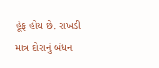હૂંફ હોય છે. રાખડી માત્ર દોરાનું બંધન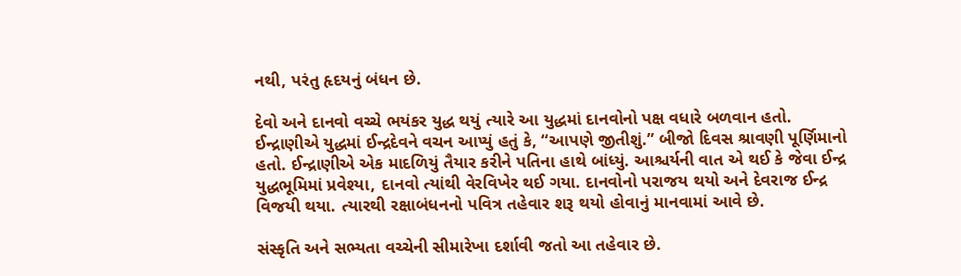નથી, પરંતુ હૃદયનું બંધન છે.

દેવો અને દાનવો વચ્ચે ભયંકર યુદ્ધ થયું ત્યારે આ યુદ્ધમાં દાનવોનો પક્ષ વધારે બળવાન હતો. ઈન્દ્રાણીએ યુદ્ધમાં ઈન્દ્રદેવને વચન આપ્યું હતું કે, “આપણે જીતીશું.” બીજો દિવસ શ્રાવણી પૂર્ણિમાનો હતો. ઈન્દ્રાણીએ એક માદળિયું તૈયાર કરીને પતિના હાથે બાંધ્યું. આશ્ચર્યની વાત એ થઈ કે જેવા ઈન્દ્ર યુદ્ધભૂમિમાં પ્રવેશ્યા, દાનવો ત્યાંથી વેરવિખેર થઈ ગયા. દાનવોનો પરાજય થયો અને દેવરાજ ઈન્દ્ર વિજયી થયા. ત્યારથી રક્ષાબંધનનો પવિત્ર તહેવાર શરૂ થયો હોવાનું માનવામાં આવે છે.

સંસ્કૃતિ અને સભ્યતા વચ્ચેની સીમારેખા દર્શાવી જતો આ તહેવાર છે.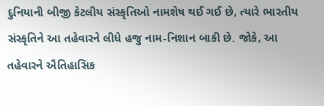દુનિયાની બીજી કેટલીય સંસ્કૃતિઓ નામશેષ થઈ ગઈ છે, ત્યારે ભારતીય સંસ્કૃતિને આ તહેવારને લીધે હજુ નામ-નિશાન બાકી છે. જોકે, આ તહેવારને ઐતિહાસિક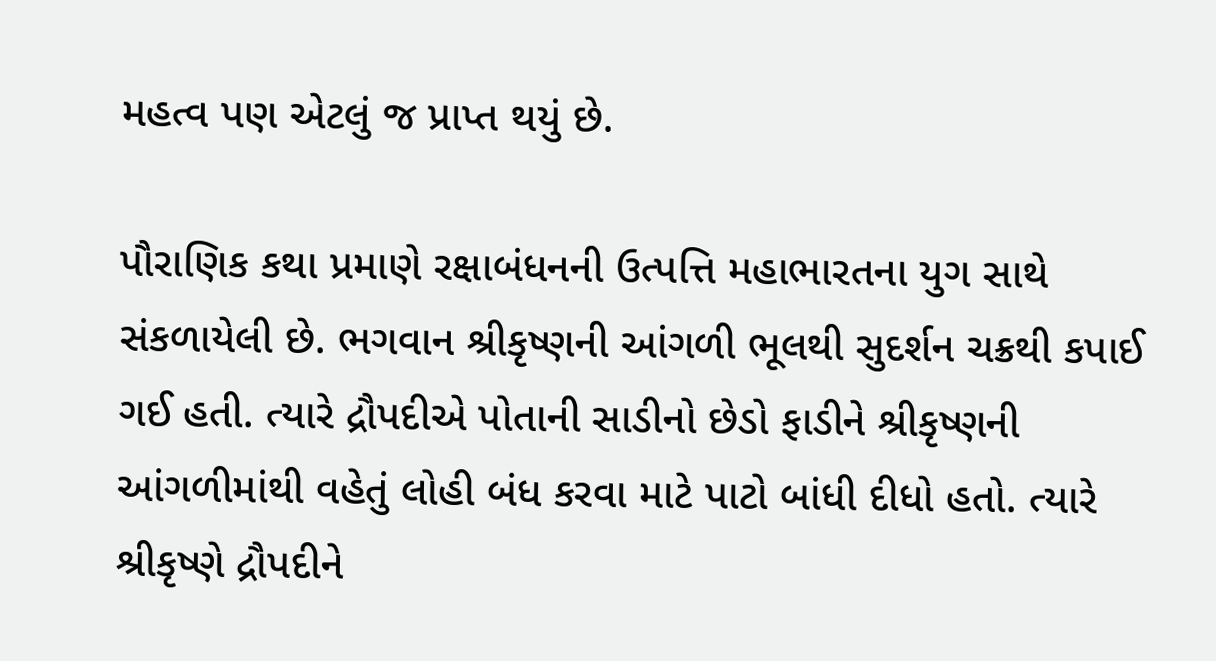મહત્વ પણ એટલું જ પ્રાપ્ત થયું છે.

પૌરાણિક કથા પ્રમાણે રક્ષાબંધનની ઉત્પત્તિ મહાભારતના યુગ સાથે સંકળાયેલી છે. ભગવાન શ્રીકૃષ્ણની આંગળી ભૂલથી સુદર્શન ચક્રથી કપાઈ ગઈ હતી. ત્યારે દ્રૌપદીએ પોતાની સાડીનો છેડો ફાડીને શ્રીકૃષ્ણની આંગળીમાંથી વહેતું લોહી બંધ કરવા માટે પાટો બાંધી દીધો હતો. ત્યારે શ્રીકૃષ્ણે દ્રૌપદીને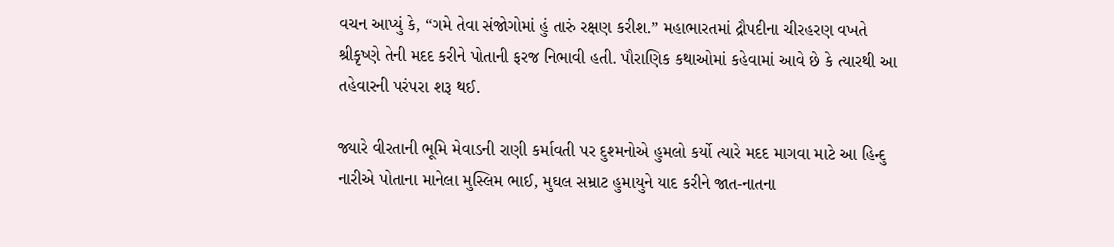વચન આપ્યું કે, “ગમે તેવા સંજોગોમાં હું તારું રક્ષણ કરીશ.” મહાભારતમાં દ્રૌપદીના ચીરહરણ વખતે શ્રીકૃષ્ણે તેની મદદ કરીને પોતાની ફરજ નિભાવી હતી. પૌરાણિક કથાઓમાં કહેવામાં આવે છે કે ત્યારથી આ તહેવારની પરંપરા શરૂ થઈ.

જ્યારે વીરતાની ભૂમિ મેવાડની રાણી કર્માવતી પર દુશ્મનોએ હુમલો કર્યો ત્યારે મદદ માગવા માટે આ હિન્દુ નારીએ પોતાના માનેલા મુસ્લિમ ભાઈ, મુઘલ સમ્રાટ હુમાયુને યાદ કરીને જાત-નાતના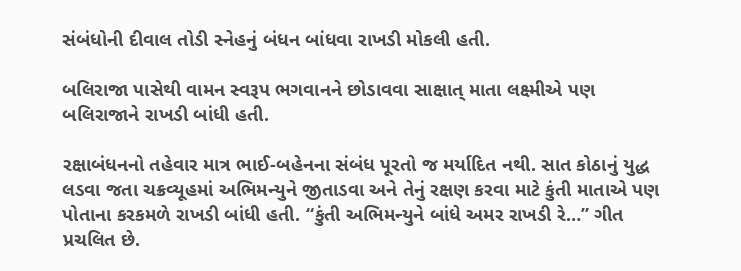સંબંધોની દીવાલ તોડી સ્નેહનું બંધન બાંધવા રાખડી મોકલી હતી.

બલિરાજા પાસેથી વામન સ્વરૂપ ભગવાનને છોડાવવા સાક્ષાત્ માતા લક્ષ્મીએ પણ બલિરાજાને રાખડી બાંધી હતી.

રક્ષાબંધનનો તહેવાર માત્ર ભાઈ-બહેનના સંબંધ પૂરતો જ મર્યાદિત નથી. સાત કોઠાનું યુદ્ધ લડવા જતા ચક્રવ્યૂહમાં અભિમન્યુને જીતાડવા અને તેનું રક્ષણ કરવા માટે કુંતી માતાએ પણ પોતાના કરકમળે રાખડી બાંધી હતી. “કુંતી અભિમન્યુને બાંધે અમર રાખડી રે…” ગીત પ્રચલિત છે.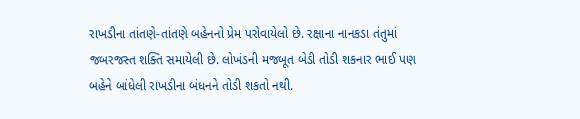રાખડીના તાંતણે-તાંતણે બહેનનો પ્રેમ પરોવાયેલો છે. રક્ષાના નાનકડા તંતુમાં જબરજસ્ત શક્તિ સમાયેલી છે. લોખંડની મજબૂત બેડી તોડી શકનાર ભાઈ પણ બહેને બાંધેલી રાખડીના બંધનને તોડી શકતો નથી.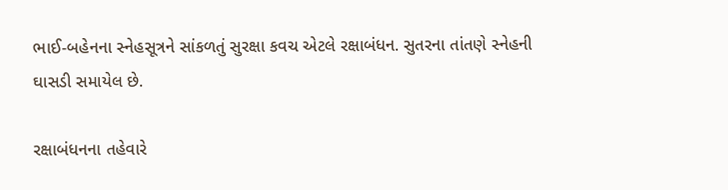ભાઈ-બહેનના સ્નેહસૂત્રને સાંકળતું સુરક્ષા કવચ એટલે રક્ષાબંધન. સુતરના તાંતણે સ્નેહની ઘાસડી સમાયેલ છે.

રક્ષાબંધનના તહેવારે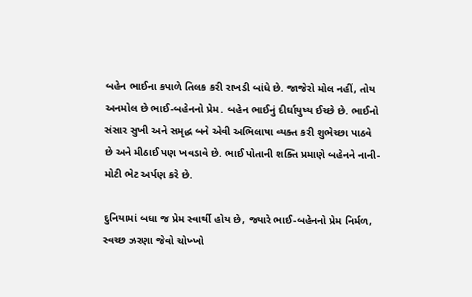બહેન ભાઈના કપાળે તિલક કરી રાખડી બાંધે છે. જાજેરો મોલ નહીં, તોય અનમોલ છે ભાઈ-બહેનનો પ્રેમ. બહેન ભાઈનું દીર્ઘાયુષ્ય ઈચ્છે છે. ભાઈનો સંસાર સુખી અને સમૃદ્ધ બને એવી અભિલાષા વ્યક્ત કરી શુભેચ્છા પાઠવે છે અને મીઠાઈ પણ ખવડાવે છે. ભાઈ પોતાની શક્તિ પ્રમાણે બહેનને નાની-મોટી ભેટ અર્પણ કરે છે.

દુનિયામાં બધા જ પ્રેમ સ્વાર્થી હોય છે, જ્યારે ભાઈ-બહેનનો પ્રેમ નિર્મળ, સ્વચ્છ ઝરણા જેવો ચોખ્ખો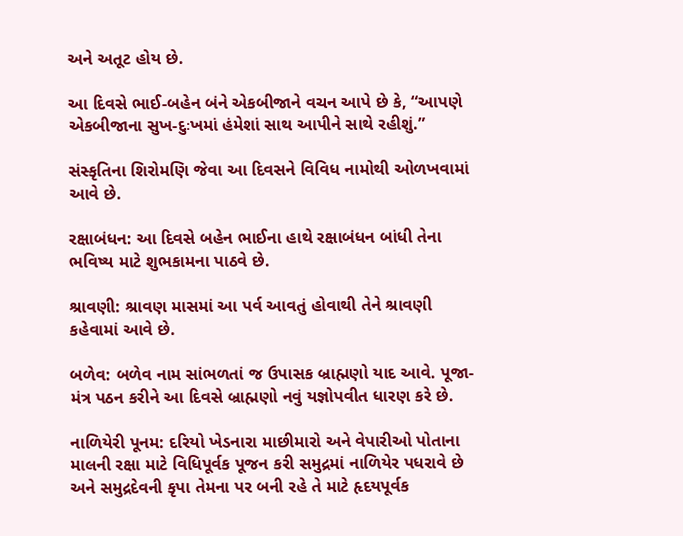અને અતૂટ હોય છે.

આ દિવસે ભાઈ-બહેન બંને એકબીજાને વચન આપે છે કે, “આપણે એકબીજાના સુખ-દુઃખમાં હંમેશાં સાથ આપીને સાથે રહીશું.”

સંસ્કૃતિના શિરોમણિ જેવા આ દિવસને વિવિધ નામોથી ઓળખવામાં આવે છે.

રક્ષાબંધન: આ દિવસે બહેન ભાઈના હાથે રક્ષાબંધન બાંધી તેના ભવિષ્ય માટે શુભકામના પાઠવે છે.

શ્રાવણી: શ્રાવણ માસમાં આ પર્વ આવતું હોવાથી તેને શ્રાવણી કહેવામાં આવે છે.

બળેવ: બળેવ નામ સાંભળતાં જ ઉપાસક બ્રાહ્મણો યાદ આવે. પૂજા-મંત્ર પઠન કરીને આ દિવસે બ્રાહ્મણો નવું યજ્ઞોપવીત ધારણ કરે છે.

નાળિયેરી પૂનમ: દરિયો ખેડનારા માછીમારો અને વેપારીઓ પોતાના માલની રક્ષા માટે વિધિપૂર્વક પૂજન કરી સમુદ્રમાં નાળિયેર પધરાવે છે અને સમુદ્રદેવની કૃપા તેમના પર બની રહે તે માટે હૃદયપૂર્વક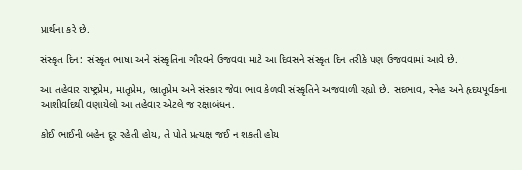પ્રાર્થના કરે છે.

સંસ્કૃત દિન: સંસ્કૃત ભાષા અને સંસ્કૃતિના ગૌરવને ઉજવવા માટે આ દિવસને સંસ્કૃત દિન તરીકે પણ ઉજવવામાં આવે છે.

આ તહેવાર રાષ્ટ્રપ્રેમ, માતૃપ્રેમ, ભ્રાતૃપ્રેમ અને સંસ્કાર જેવા ભાવ કેળવી સંસ્કૃતિને અજવાળી રહ્યો છે. સદભાવ, સ્નેહ અને હૃદયપૂર્વકના આશીર્વાદથી વણાયેલો આ તહેવાર એટલે જ રક્ષાબંધન.

કોઈ ભાઈની બહેન દૂર રહેતી હોય, તે પોતે પ્રત્યક્ષ જઈ ન શકતી હોય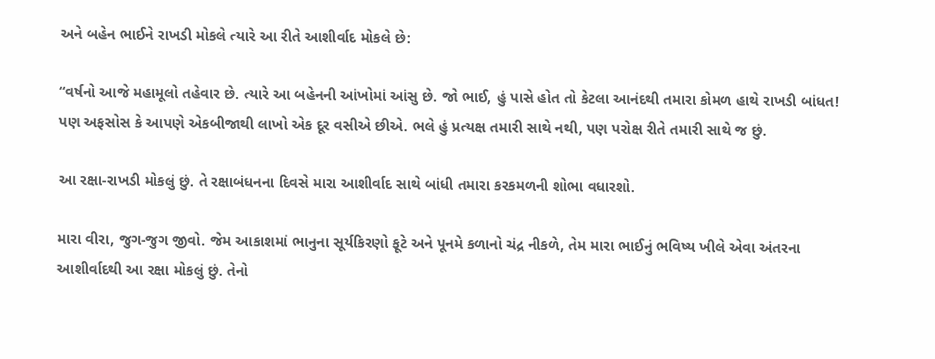અને બહેન ભાઈને રાખડી મોકલે ત્યારે આ રીતે આશીર્વાદ મોકલે છે:

“વર્ષનો આજે મહામૂલો તહેવાર છે. ત્યારે આ બહેનની આંખોમાં આંસુ છે. જો ભાઈ, હું પાસે હોત તો કેટલા આનંદથી તમારા કોમળ હાથે રાખડી બાંધત! પણ અફસોસ કે આપણે એકબીજાથી લાખો એક દૂર વસીએ છીએ. ભલે હું પ્રત્યક્ષ તમારી સાથે નથી, પણ પરોક્ષ રીતે તમારી સાથે જ છું.

આ રક્ષા-રાખડી મોકલું છું. તે રક્ષાબંધનના દિવસે મારા આશીર્વાદ સાથે બાંધી તમારા કરકમળની શોભા વધારશો.

મારા વીરા, જુગ-જુગ જીવો. જેમ આકાશમાં ભાનુના સૂર્યકિરણો ફૂટે અને પૂનમે કળાનો ચંદ્ર નીકળે, તેમ મારા ભાઈનું ભવિષ્ય ખીલે એવા અંતરના આશીર્વાદથી આ રક્ષા મોકલું છું. તેનો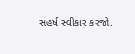સહર્ષ સ્વીકાર કરજો.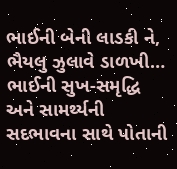ભાઈની બેની લાડકી ને, ભૈયલુ ઝુલાવે ડાળખી… ભાઈની સુખ-સમૃદ્ધિ અને સામર્થ્યની સદભાવના સાથે પોતાની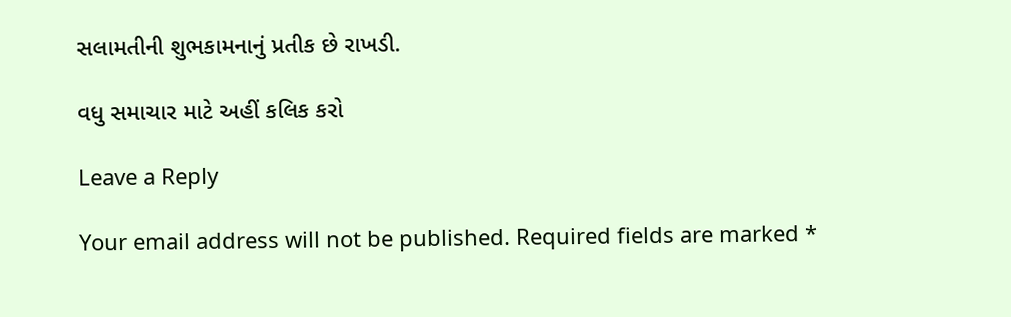સલામતીની શુભકામનાનું પ્રતીક છે રાખડી.

વધુ સમાચાર માટે અહીં કલિક કરો

Leave a Reply

Your email address will not be published. Required fields are marked *